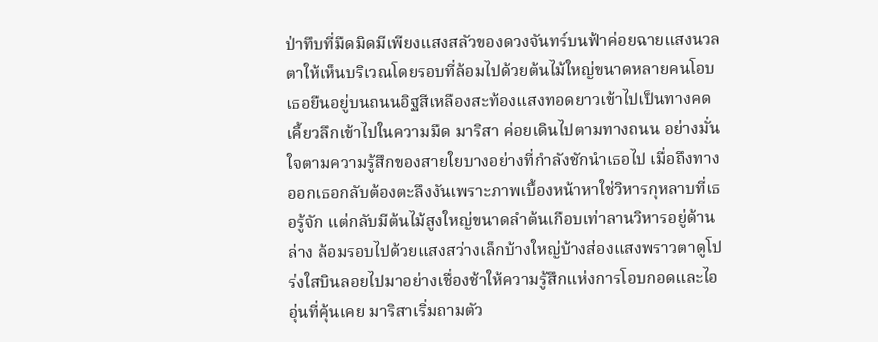ป่าทึบที่มืดมิดมีเพียงแสงสลัวของดวงจันทร์บนฟ้าค่อยฉายแสงนวลตาให้เห็นบริเวณโดยรอบที่ล้อมไปด้วยต้นไม้ใหญ่ขนาดหลายคนโอบ เธอยืนอยู่บนถนนอิฐสีเหลืองสะท้องแสงทอดยาวเข้าไปเป็นทางคดเคี้ยวลึกเข้าไปในความมืด มาริสา ค่อยเดินไปตามทางถนน อย่างมั่นใจตามความรู้สึกของสายใยบางอย่างที่กำลังชักนำเธอไป เมื่อถึงทางออกเธอกลับต้องตะลึงงันเพราะภาพเบื้องหน้าหาใช่วิหารกุหลาบที่เธอรู้จัก แต่กลับมีต้นไม้สูงใหญ่ขนาดลำต้นเกือบเท่าลานวิหารอยู่ด้านล่าง ล้อมรอบไปด้วยแสงสว่างเล็กบ้างใหญ่บ้างส่องแสงพราวตาดูโปร่งใสบินลอยไปมาอย่างเชื่องช้าให้ความรู้สึกแห่งการโอบกอดและไออุ่นที่คุ้นเคย มาริสาเริ่มถามตัว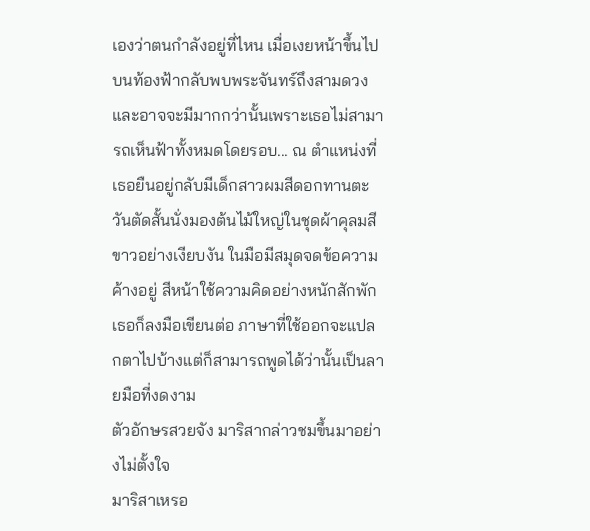เองว่าตนกำลังอยู่ที่ไหน เมื่อเงยหน้าขึ้นไปบนท้องฟ้ากลับพบพระจันทร์ถึงสามดวง และอาจจะมีมากกว่านั้นเพราะเธอไม่สามารถเห็นฟ้าทั้งหมดโดยรอบ... ณ ตำแหน่งที่เธอยืนอยู่กลับมีเด็กสาวผมสีดอกทานตะวันตัดสั้นนั่งมองต้นไม้ใหญ่ในชุดผ้าคุลมสีขาวอย่างเงียบงัน ในมือมีสมุดจดข้อความค้างอยู่ สีหน้าใช้ความคิดอย่างหนักสักพักเธอก็ลงมือเขียนต่อ ภาษาที่ใช้ออกจะแปลกตาไปบ้างแต่ก็สามารถพูดได้ว่านั้นเป็นลายมือที่งดงาม
ตัวอักษรสวยจัง มาริสากล่าวชมขึ้นมาอย่างไม่ตั้งใจ
มาริสาเหรอ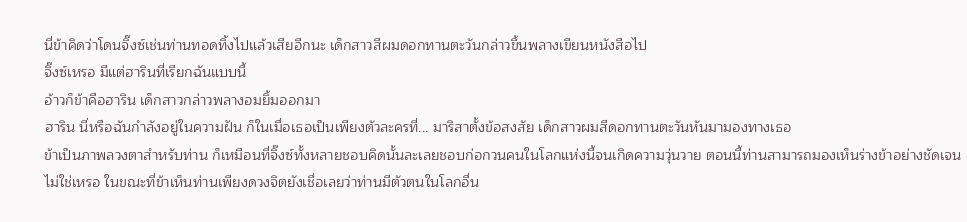นี่ข้าคิดว่าโดนจิ๊งซ์เช่นท่านทอดทิ้งไปแล้วเสียอีกนะ เด็กสาวสีผมดอกทานตะวันกล่าวขึ้นพลางเขียนหนังสือไป
จิ๊งซ์เหรอ มีแต่ฮารินที่เรียกฉันแบบนี้
อ้าวก็ข้าคือฮาริน เด็กสาวกล่าวพลางอมยิ้มออกมา
ฮาริน นี่หรือฉันกำลังอยู่ในความฝัน ก็ในเมื่อเธอเป็นเพียงตัวละครที่... มาริสาตั้งข้อสงสัย เด็กสาวผมสีดอกทานตะวันหันมามองทางเธอ
ข้าเป็นภาพลวงตาสำหรับท่าน ก็เหมือนที่จิ๊งซ์ทั้งหลายชอบคิดนั้นละเลยชอบก่อกวนคนในโลกแห่งนี้จนเกิดความวุ่นวาย ตอนนี้ท่านสามารถมองเห็นร่างข้าอย่างชัดเจนไม่ใช่เหรอ ในขณะที่ข้าเห็นท่านเพียงดวงจิตยังเชื่อเลยว่าท่านมีตัวตนในโลกอื่น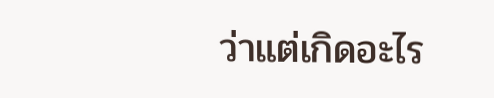ว่าแต่เกิดอะไร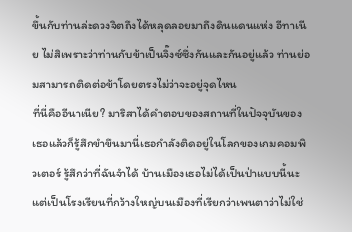ขึ้นกับท่านล่ะดวงจิตถึงได้หลุดลอยมาถึงดินแดนแห่ง อีทาเนีย ไม่สิเพราะว่าท่านกับข้าเป็นจิ๊งซ์ซึ่งกันและกันอยู่แล้ว ท่านย่อมสามารถติดต่อข้าโดยตรงไม่ว่าจะอยู่จุดไหน
ที่นี่คืออีนาเนีย? มาริสาได้คำตอบของสถานที่ในปัจจุบันของเธอแล้วก็รู้สึกขำขึนมานี่เธอกำลังติดอยู่ในโลกของเกมคอมพิวเตอร์ รู้สึกว่าที่ฉันจำได้ บ้านเมืองเธอไม่ได้เป็นป่าแบบนี้นะแต่เป็นโรงเรียนที่กว้างใหญ่บนเมืองที่เรียกว่าเพนตาว่าไม่ใช่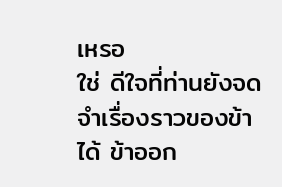เหรอ
ใช่ ดีใจที่ท่านยังจดจำเรื่องราวของข้าได้ ข้าออก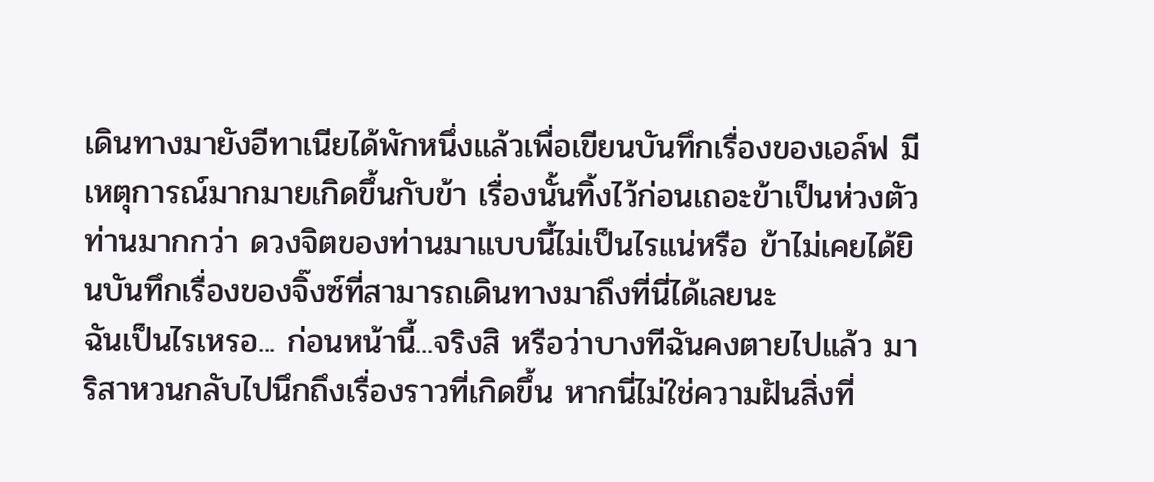เดินทางมายังอีทาเนียได้พักหนึ่งแล้วเพื่อเขียนบันทึกเรื่องของเอล์ฟ มีเหตุการณ์มากมายเกิดขึ้นกับข้า เรื่องนั้นทิ้งไว้ก่อนเถอะข้าเป็นห่วงตัวท่านมากกว่า ดวงจิตของท่านมาแบบนี้ไม่เป็นไรแน่หรือ ข้าไม่เคยได้ยินบันทึกเรื่องของจิ๊งซ์ที่สามารถเดินทางมาถึงที่นี่ได้เลยนะ
ฉันเป็นไรเหรอ... ก่อนหน้านี้...จริงสิ หรือว่าบางทีฉันคงตายไปแล้ว มาริสาหวนกลับไปนึกถึงเรื่องราวที่เกิดขึ้น หากนี่ไม่ใช่ความฝันสิ่งที่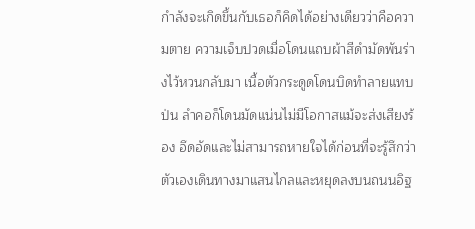กำลังจะเกิดขึ้นกับเธอก็คิดได้อย่างเดียวว่าคือความตาย ความเจ็บปวดเมื่อโดนแถบผ้าสีดำมัดพันร่างไว้หวนกลับมา เนื้อตัวกระดูดโดนบิดทำลายแทบป่น ลำคอก็โดนมัดแน่นไม่มีโอกาสแม้จะส่งเสียงร้อง อึดอัดและไม่สามารถหายใจได้ก่อนที่จะรู้สึกว่าตัวเองเดินทางมาแสนไกลและหยุดลงบนถนนอิฐ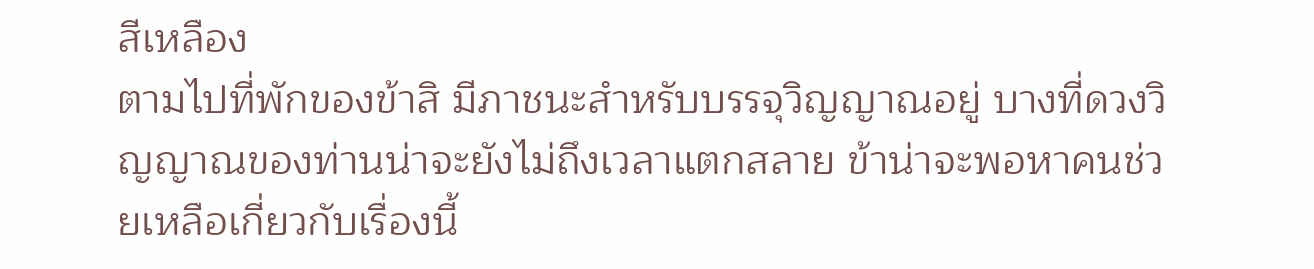สีเหลือง
ตามไปที่พักของข้าสิ มีภาชนะสำหรับบรรจุวิญญาณอยู่ บางที่ดวงวิญญาณของท่านน่าจะยังไม่ถึงเวลาแตกสลาย ข้าน่าจะพอหาคนช่วยเหลือเกี่ยวกับเรื่องนี้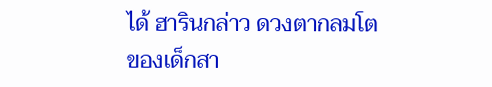ได้ ฮารินกล่าว ดวงตากลมโตของเด็กสา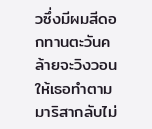วซึ่งมีผมสีดอกทานตะวันคล้ายจะวิงวอนให้เธอทำตาม มาริสากลับไม่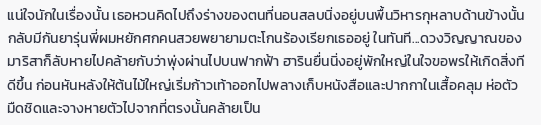แน่ใจนักในเรื่องนั้น เธอหวนคิดไปถึงร่างของตนที่นอนสลบนิ่งอยู่บนพื้นวิหารกุหลาบด้านข้างนั้นกลับมีกันยารุ่นพี่ผมหยักศกคนสวยพยายามตะโกนร้องเรียกเธออยู่ ในทันที...ดวงวิญญาณของมาริสาก็ลับหายไปคล้ายกับว่าพุ่งผ่านไปบนฟากฟ้า ฮารินยื่นนิ่งอยู่พักใหญ่ในใจขอพรให้เกิดสิ่งทีดีขึ้น ก่อนหันหลังให้ต้นไม้ใหญ่เริ่มก้าวเท้าออกไปพลางเก็บหนังสือและปากกาในเสื้อคลุม ห่อตัวมืดชิดและจางหายตัวไปจากที่ตรงนั้นคล้ายเป็น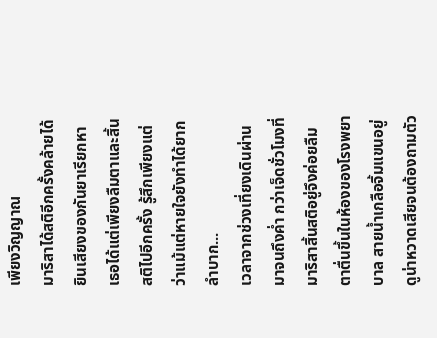เพียงวิญญาณ
มาริสาได้สติอีกครั้งคล้ายได้ยินเสียงของกันยาเรียกหา เธอได้แต่เพียงลืมตาและสิ้นสติไปอีกครั้ง รู้สึกเพียงแต่ว่าแม้แต่หายใจยังทำได้ยากลำบาก...
เวลาจากช่วงเที่ยงเดินผ่านมาจนถึงค่ำ กว่าเจ็ดชั่วโมงที่มาริสาสิ้นสติอยู่จึงค่อยลืมตาตื่นขึ้นในห้องของโรงพยาบาล สายน้ำเกลือจิ้มแขนอยู่ดูน่าหวาดเสียจนต้องถามตัว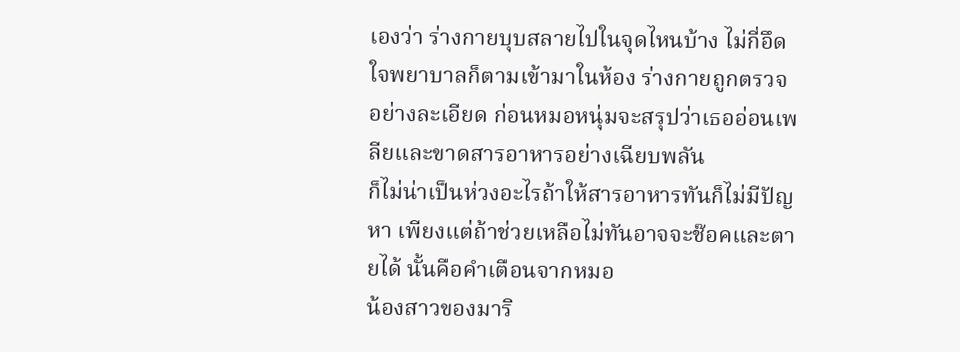เองว่า ร่างกายบุบสลายไปในจุดไหนบ้าง ไม่กี่อึดใจพยาบาลก็ตามเข้ามาในห้อง ร่างกายถูกตรวจอย่างละเอียด ก่อนหมอหนุ่มจะสรุปว่าเธออ่อนเพลียและขาดสารอาหารอย่างเฉียบพลัน
ก็ไม่น่าเป็นห่วงอะไรถ้าให้สารอาหารทันก็ไม่มีปัญหา เพียงแต่ถ้าช่วยเหลือไม่ทันอาจจะช๊อคและตายได้ นั้นคือคำเตือนจากหมอ
น้องสาวของมาริ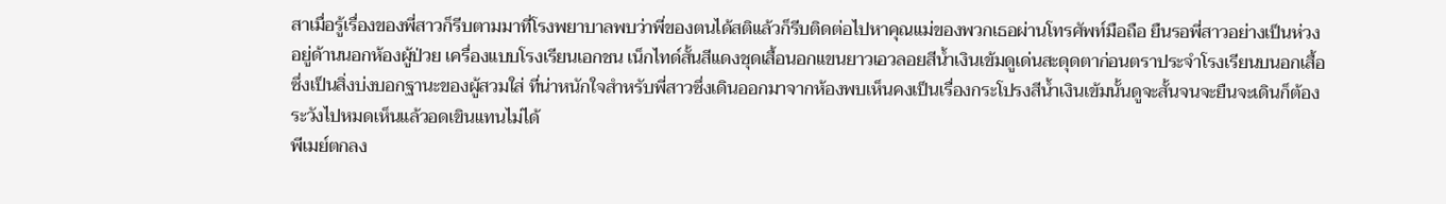สาเมื่อรู้เรื่องของพี่สาวก็รีบตามมาที่โรงพยาบาลพบว่าพี่ของตนได้สติแล้วก็รีบติดต่อไปหาคุณแม่ของพวกเธอผ่านโทรศัพท์มือถือ ยืนรอพี่สาวอย่างเป็นห่วงอยู่ด้านนอกห้องผู้ป่วย เครื่องแบบโรงเรียนเอกชน เน็กไทด์สั้นสีแดงชุดเสื้อนอกแขนยาวเอวลอยสีน้ำเงินเข้มดูเด่นสะดุดตาก่อนตราประจำโรงเรียนบนอกเสื้อ ซึ่งเป็นสิ่งบ่งบอกฐานะของผู้สวมใส่ ที่น่าหนักใจสำหรับพี่สาวซึ่งเดินออกมาจากห้องพบเห็นคงเป็นเรื่องกระโปรงสีน้ำเงินเข้มนั้นดูจะสั้นจนจะยืนจะเดินก็ต้องระวังไปหมดเห็นแล้วอดเขินแทนไม่ได้
พีเมย์ตกลง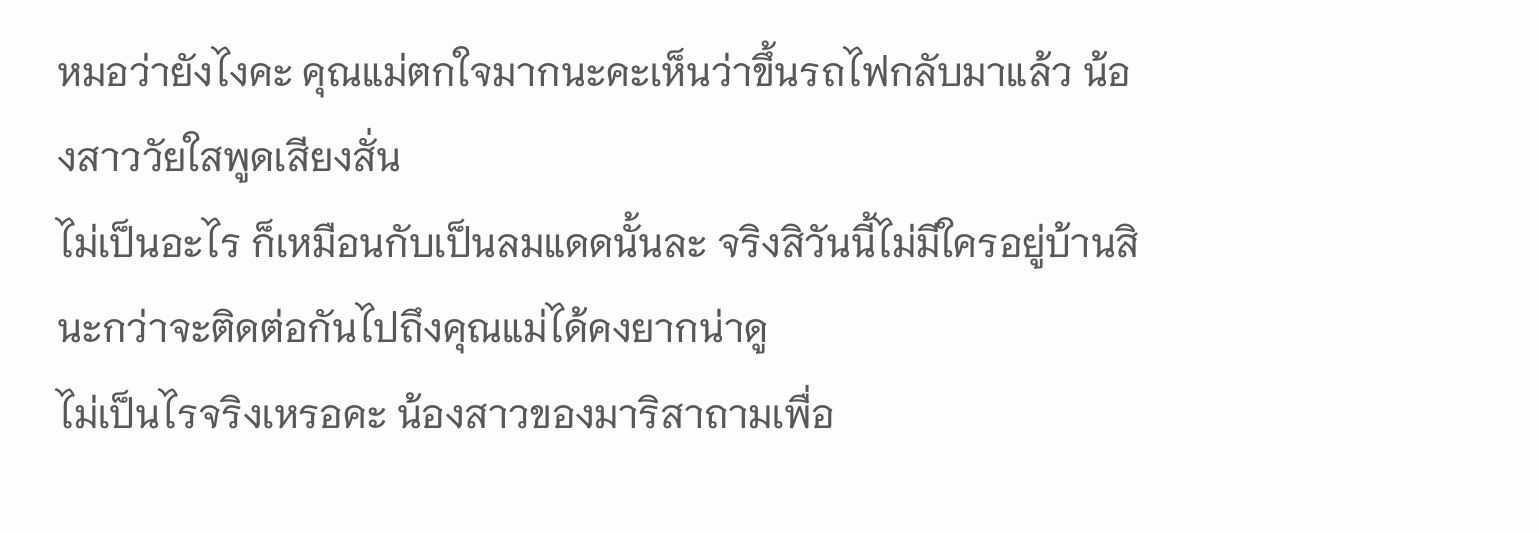หมอว่ายังไงคะ คุณแม่ตกใจมากนะคะเห็นว่าขึ้นรถไฟกลับมาแล้ว น้องสาววัยใสพูดเสียงสั่น
ไม่เป็นอะไร ก็เหมือนกับเป็นลมแดดนั้นละ จริงสิวันนี้ไม่มีใครอยู่บ้านสินะกว่าจะติดต่อกันไปถึงคุณแม่ได้คงยากน่าดู
ไม่เป็นไรจริงเหรอคะ น้องสาวของมาริสาถามเพื่อ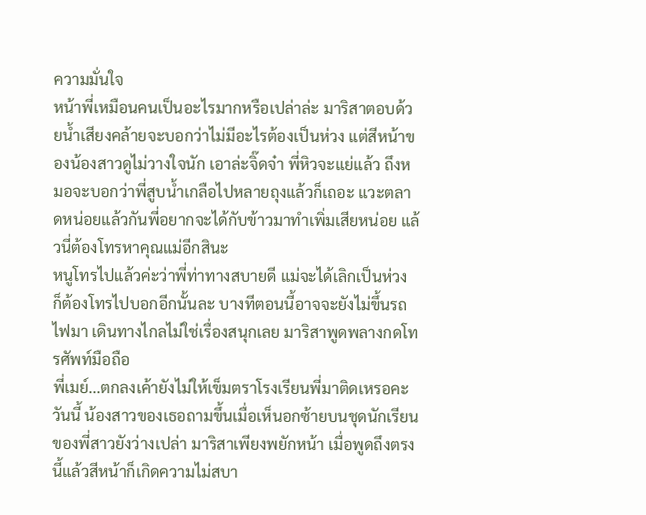ความมั่นใจ
หน้าพี่เหมือนคนเป็นอะไรมากหรือเปล่าล่ะ มาริสาตอบด้วยน้ำเสียงคล้ายจะบอกว่าไม่มีอะไรต้องเป็นห่วง แต่สีหน้าของน้องสาวดูไม่วางใจนัก เอาล่ะจิ๊ดจ๋า พี่หิวจะแย่แล้ว ถึงหมอจะบอกว่าพี่สูบน้ำเกลือไปหลายถุงแล้วก็เถอะ แวะตลาดหน่อยแล้วกันพี่อยากจะได้กับข้าวมาทำเพิ่มเสียหน่อย แล้วนี่ต้องโทรหาคุณแม่อีกสินะ
หนูโทรไปแล้วค่ะว่าพี่ท่าทางสบายดี แม่จะได้เลิกเป็นห่วง
ก็ต้องโทรไปบอกอีกนั้นละ บางทีตอนนี้อาจจะยังไม่ขึ้นรถไฟมา เดินทางไกลไม่ใช่เรื่องสนุกเลย มาริสาพูดพลางกดโทรศัพท์มือถือ
พี่เมย์...ตกลงเค้ายังไม่ให้เข็มตราโรงเรียนพี่มาติดเหรอคะวันนี้ น้องสาวของเธอถามขึ้นเมื่อเห็นอกซ้ายบนชุดนักเรียนของพี่สาวยังว่างเปล่า มาริสาเพียงพยักหน้า เมื่อพูดถึงตรงนี้แล้วสีหน้าก็เกิดความไม่สบา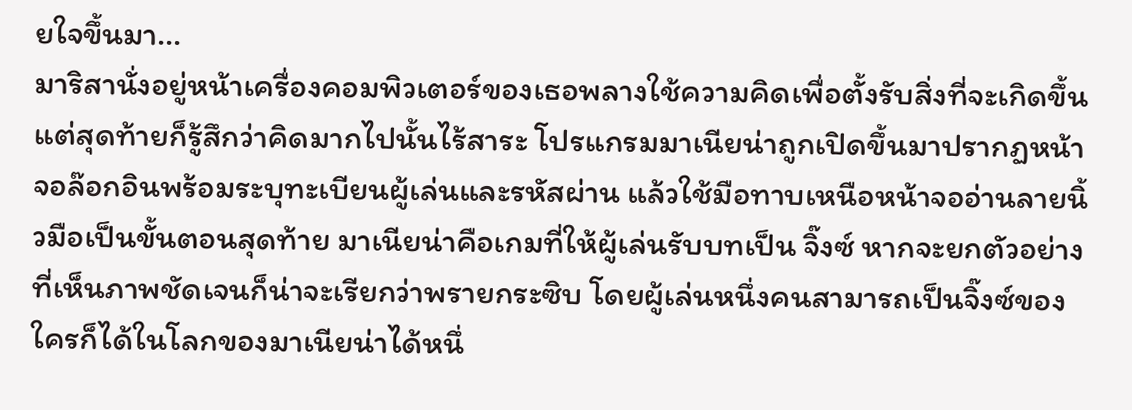ยใจขึ้นมา...
มาริสานั่งอยู่หน้าเครื่องคอมพิวเตอร์ของเธอพลางใช้ความคิดเพื่อตั้งรับสิ่งที่จะเกิดขึ้น แต่สุดท้ายก็รู้สึกว่าคิดมากไปนั้นไร้สาระ โปรแกรมมาเนียน่าถูกเปิดขึ้นมาปรากฏหน้าจอล๊อกอินพร้อมระบุทะเบียนผู้เล่นและรหัสผ่าน แล้วใช้มือทาบเหนือหน้าจออ่านลายนิ้วมือเป็นขั้นตอนสุดท้าย มาเนียน่าคือเกมที่ให้ผู้เล่นรับบทเป็น จิ๊งซ์ หากจะยกตัวอย่างที่เห็นภาพชัดเจนก็น่าจะเรียกว่าพรายกระซิบ โดยผู้เล่นหนึ่งคนสามารถเป็นจิ๊งซ์ของใครก็ได้ในโลกของมาเนียน่าได้หนึ่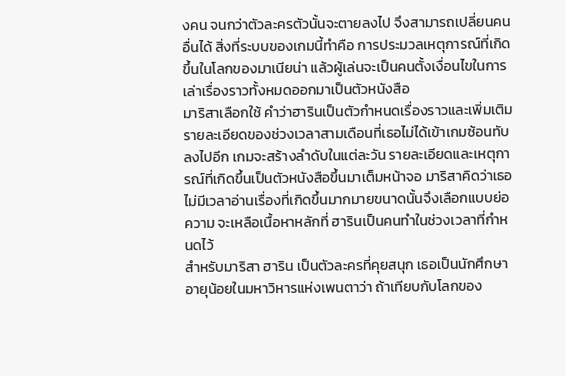งคน จนกว่าตัวละครตัวนั้นจะตายลงไป จึงสามารถเปลี่ยนคนอื่นได้ สิ่งที่ระบบของเกมนี้ทำคือ การประมวลเหตุการณ์ที่เกิดขึ้นในโลกของมาเนียน่า แล้วผู้เล่นจะเป็นคนตั้งเงื่อนไขในการเล่าเรื่องราวทั้งหมดออกมาเป็นตัวหนังสือ
มาริสาเลือกใช้ คำว่าฮารินเป็นตัวกำหนดเรื่องราวและเพิ่มเติมรายละเอียดของช่วงเวลาสามเดือนที่เธอไม่ได้เข้าเกมซ้อนทับลงไปอีก เกมจะสร้างลำดับในแต่ละวัน รายละเอียดและเหตุการณ์ที่เกิดขึ้นเป็นตัวหนังสือขึ้นมาเต็มหน้าจอ มาริสาคิดว่าเธอไม่มีเวลาอ่านเรื่องที่เกิดขึ้นมากมายขนาดนั้นจึงเลือกแบบย่อความ จะเหลือเนื้อหาหลักที่ ฮารินเป็นคนทำในช่วงเวลาที่กำหนดไว้
สำหรับมาริสา ฮาริน เป็นตัวละครที่คุยสนุก เธอเป็นนักศึกษาอายุน้อยในมหาวิหารแห่งเพนตาว่า ถ้าเทียบกับโลกของ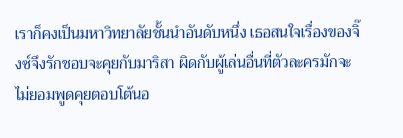เราก็คงเป็นมหาวิทยาลัยชั้นนำอันดับหนึ่ง เธอสนใจเรื่องของจิ๊งซ์จึงรักชอบจะคุยกับมาริสา ผิดกับผู้เล่นอื่นที่ตัวละครมักจะไม่ยอมพูดคุยตอบโต้นอ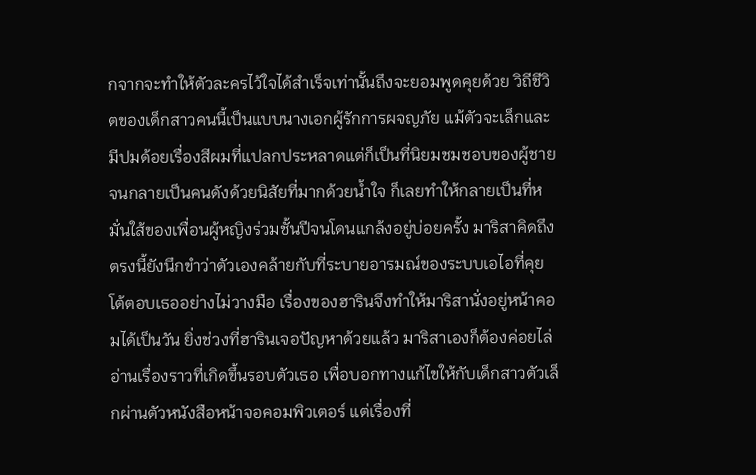กจากจะทำให้ตัวละครไว้ใจได้สำเร็จเท่านั้นถึงจะยอมพูดคุยด้วย วิถีชีวิตของเด็กสาวคนนี้เป็นแบบนางเอกผู้รักการผจญภัย แม้ตัวจะเล็กและมีปมด้อยเรื่องสีผมที่แปลกประหลาดแต่ก็เป็นที่นิยมชมชอบของผู้ชายจนกลายเป็นคนดังด้วยนิสัยที่มากด้วยน้ำใจ ก็เลยทำให้กลายเป็นที่หมั่นใส้ของเพื่อนผู้หญิงร่วมชั้นปีจนโดนแกล้งอยู่บ่อยครั้ง มาริสาคิดถึงตรงนี้ยังนึกขำว่าตัวเองคล้ายกับที่ระบายอารมณ์ของระบบเอไอที่คุยโต้ตอบเธออย่างไม่วางมือ เรื่องของฮารินจึงทำให้มาริสานั่งอยู่หน้าคอมได้เป็นวัน ยิ่งช่วงที่ฮารินเจอปัญหาด้วยแล้ว มาริสาเองก็ต้องค่อยไล่อ่านเรื่องราวที่เกิดขึ้นรอบตัวเธอ เพื่อบอกทางแก้ไขให้กับเด็กสาวตัวเล็กผ่านตัวหนังสือหน้าจอคอมพิวเตอร์ แต่เรื่องที่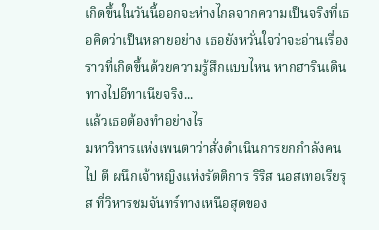เกิดขึ้นในวันนี้ออกจะห่างไกลจากความเป็นจริงที่เธอคิดว่าเป็นหลายอย่าง เธอยังหวั่นใจว่าจะอ่านเรื่องราวที่เกิดขึ้นด้วยความรู้สึกแบบไหน หากฮารินเดินทางไปอีทาเนียจริง...
แล้วเธอต้องทำอย่างไร
มหาวิหารแห่งเพนตาว่าสั่งดำเนินการยกกำลังคนไป ตี ผนึกเจ้าหญิงแห่งรัตติการ ริริส นอสเทอเรียรุส ที่วิหารชมจันทร์ทางเหนือสุดของ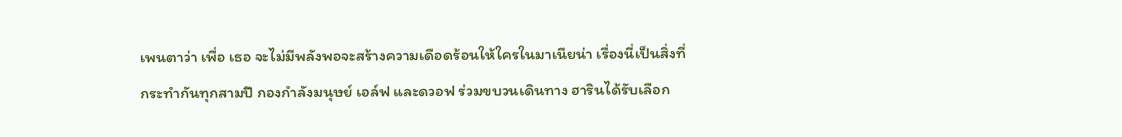เพนตาว่า เพื่อ เธอ จะไม่มีพลังพอจะสร้างความเดือดร้อนให้ใครในมาเนียน่า เรื่องนี่เป็นสิ่งที่กระทำกันทุกสามปี กองกำลังมนุษย์ เอล์ฟ และดวอฟ ร่วมขบวนเดินทาง ฮารินได้รับเลือก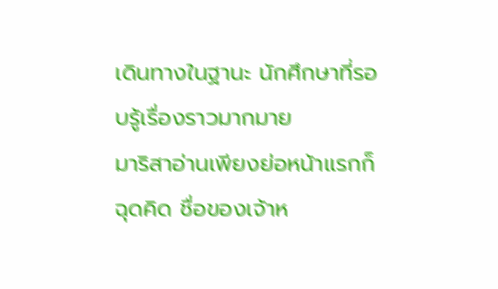เดินทางในฐานะ นักศึกษาที่รอบรู้เรื่องราวมากมาย
มาริสาอ่านเพียงย่อหน้าแรกก็ฉุดคิด ชื่อของเจ้าห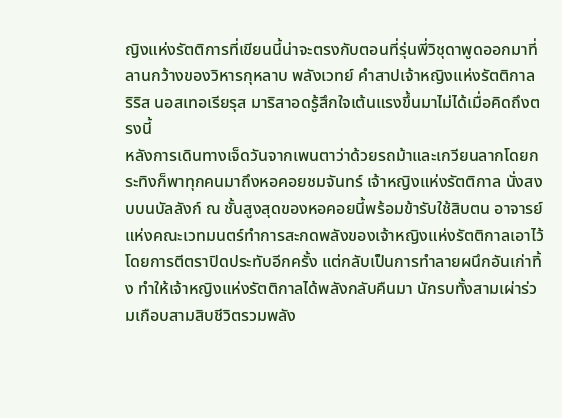ญิงแห่งรัตติการที่เขียนนี้น่าจะตรงกับตอนที่รุ่นพี่วิชุดาพูดออกมาที่ลานกว้างของวิหารกุหลาบ พลังเวทย์ คำสาปเจ้าหญิงแห่งรัตติกาล ริริส นอสเทอเรียรุส มาริสาอดรู้สึกใจเต้นแรงขึ้นมาไม่ได้เมื่อคิดถึงตรงนี้
หลังการเดินทางเจ็ดวันจากเพนตาว่าด้วยรถม้าและเกวียนลากโดยกระทิงก็พาทุกคนมาถึงหอคอยชมจันทร์ เจ้าหญิงแห่งรัตติกาล นั่งสงบบนบัลลังก์ ณ ชั้นสูงสุดของหอคอยนี้พร้อมข้ารับใช้สิบตน อาจารย์แห่งคณะเวทมนตร์ทำการสะกดพลังของเจ้าหญิงแห่งรัตติกาลเอาไว้ โดยการตีตราปิดประทับอีกครั้ง แต่กลับเป็นการทำลายผนึกอันเก่าทิ้ง ทำให้เจ้าหญิงแห่งรัตติกาลได้พลังกลับคืนมา นักรบทั้งสามเผ่าร่วมเกือบสามสิบชีวิตรวมพลัง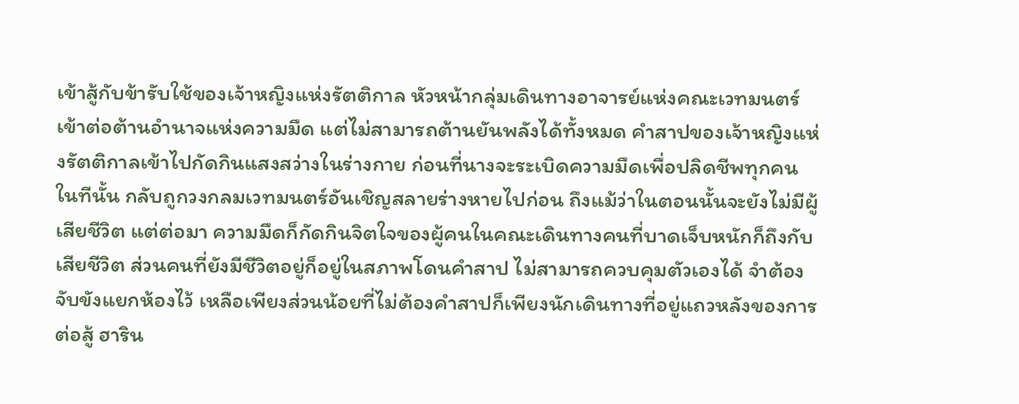เข้าสู้กับข้ารับใช้ของเจ้าหญิงแห่งรัตติกาล หัวหน้ากลุ่มเดินทางอาจารย์แห่งคณะเวทมนตร์เข้าต่อต้านอำนาจแห่งความมืด แต่ไม่สามารถต้านยันพลังได้ทั้งหมด คำสาปของเจ้าหญิงแห่งรัตติกาลเข้าไปกัดกินแสงสว่างในร่างกาย ก่อนที่นางจะระเบิดความมืดเพื่อปลิดชีพทุกคนในทีนั้น กลับถูกวงกลมเวทมนตร์อันเชิญสลายร่างหายไปก่อน ถึงแม้ว่าในตอนนั้นจะยังไม่มีผู้เสียชีวิต แต่ต่อมา ความมืดก็กัดกินจิตใจของผู้คนในคณะเดินทางคนที่บาดเจ็บหนักก็ถึงกับเสียชีวิต ส่วนคนที่ยังมีชีวิตอยู่ก็อยู่ในสภาพโดนคำสาป ไม่สามารถควบคุมตัวเองได้ จำต้องจับขังแยกห้องไว้ เหลือเพียงส่วนน้อยที่ไม่ต้องคำสาปก็เพียงนักเดินทางที่อยู่แถวหลังของการต่อสู้ ฮาริน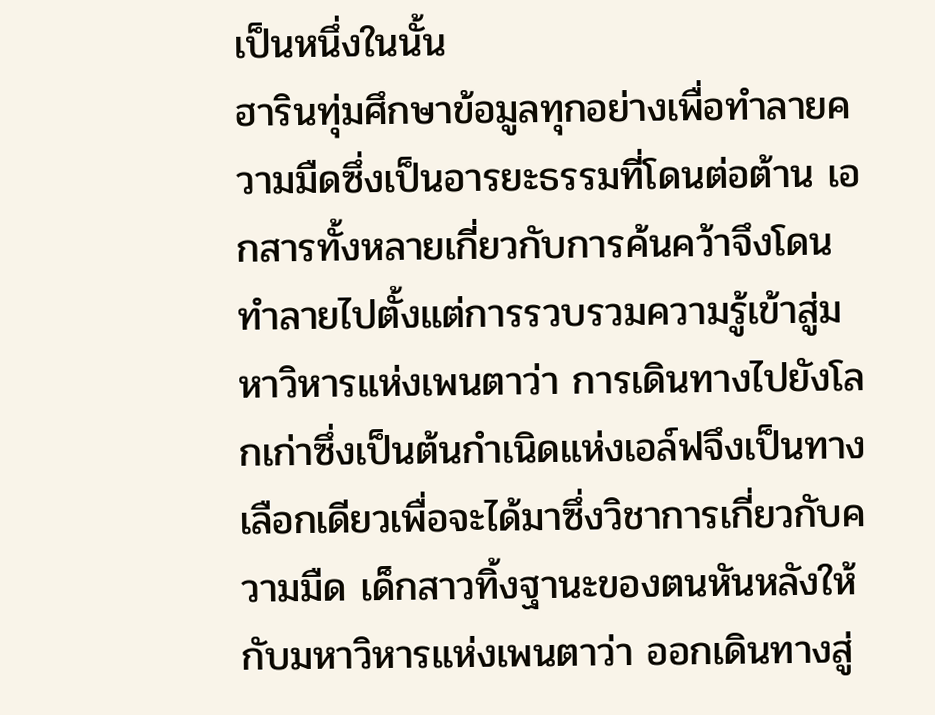เป็นหนึ่งในนั้น
ฮารินทุ่มศึกษาข้อมูลทุกอย่างเพื่อทำลายความมืดซึ่งเป็นอารยะธรรมที่โดนต่อต้าน เอกสารทั้งหลายเกี่ยวกับการค้นคว้าจึงโดนทำลายไปตั้งแต่การรวบรวมความรู้เข้าสู่มหาวิหารแห่งเพนตาว่า การเดินทางไปยังโลกเก่าซึ่งเป็นต้นกำเนิดแห่งเอล์ฟจึงเป็นทางเลือกเดียวเพื่อจะได้มาซึ่งวิชาการเกี่ยวกับความมืด เด็กสาวทิ้งฐานะของตนหันหลังให้กับมหาวิหารแห่งเพนตาว่า ออกเดินทางสู่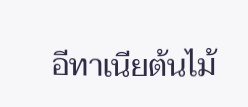อีทาเนียต้นไม้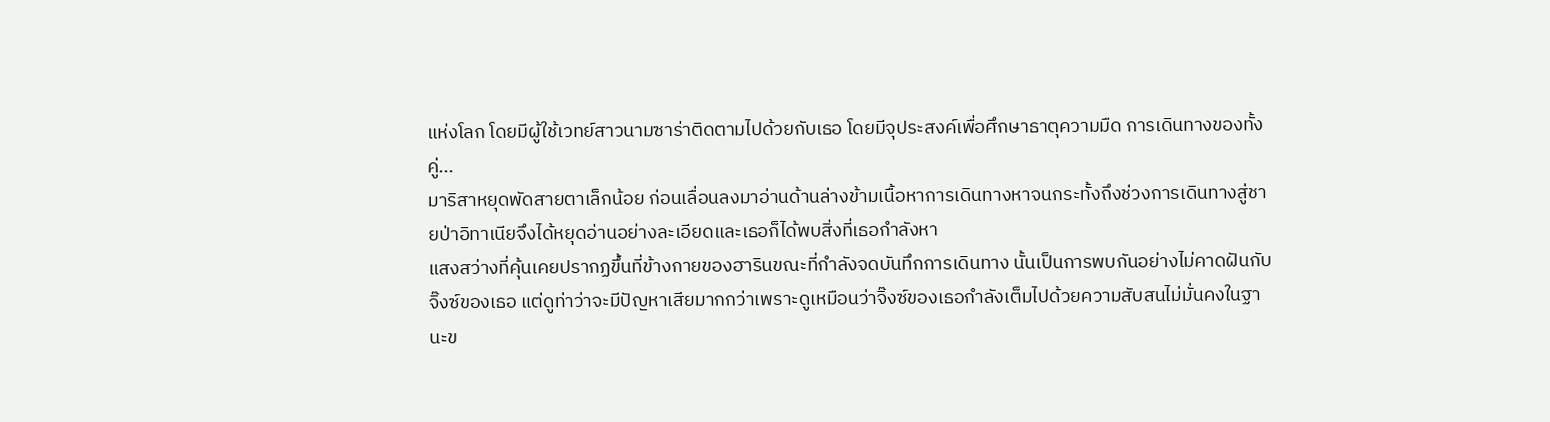แห่งโลก โดยมีผู้ใช้เวทย์สาวนามซาร่าติดตามไปด้วยกับเธอ โดยมีจุประสงค์เพื่อศึกษาธาตุความมืด การเดินทางของทั้งคู่...
มาริสาหยุดพัดสายตาเล็กน้อย ก่อนเลื่อนลงมาอ่านด้านล่างข้ามเนื้อหาการเดินทางหาจนกระทั้งถึงช่วงการเดินทางสู่ชายป่าอิทาเนียจึงได้หยุดอ่านอย่างละเอียดและเธอก็ได้พบสิ่งที่เธอกำลังหา
แสงสว่างที่คุ้นเคยปรากฏขึ้นที่ข้างกายของฮารินขณะที่กำลังจดบันทึกการเดินทาง นั้นเป็นการพบกันอย่างไม่คาดฝันกับจิ๊งซ์ของเธอ แต่ดูท่าว่าจะมีปัญหาเสียมากกว่าเพราะดูเหมือนว่าจิ๊งซ์ของเธอกำลังเต็มไปด้วยความสับสนไม่มั่นคงในฐานะข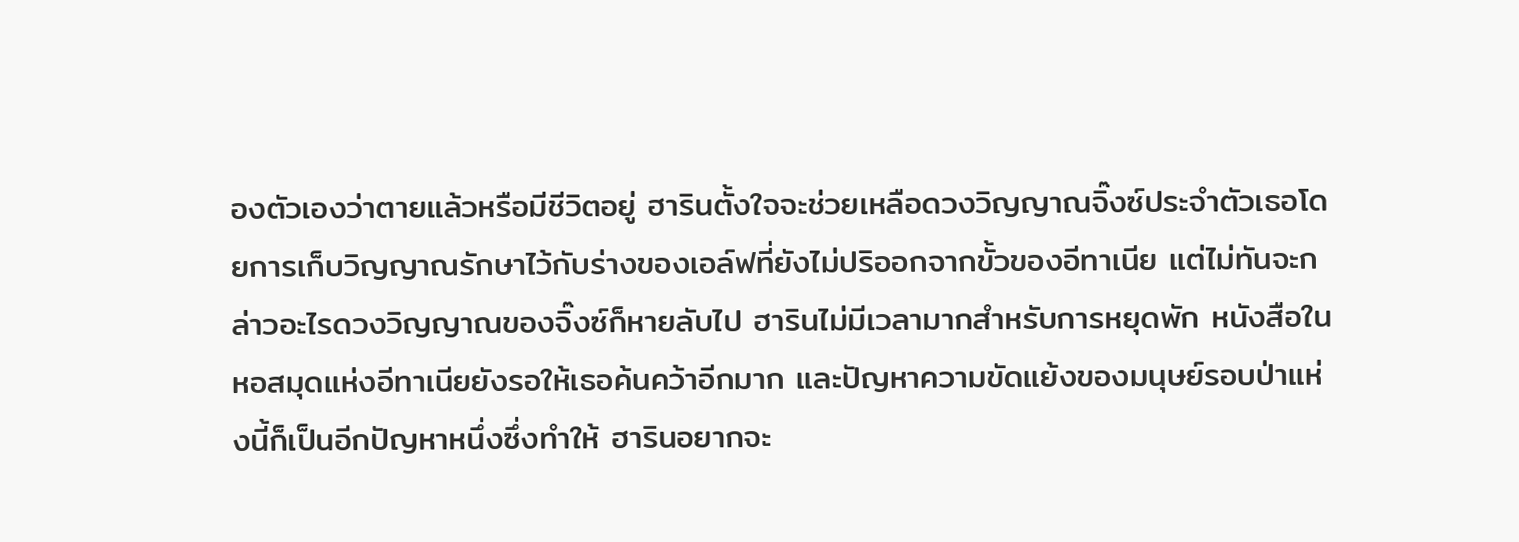องตัวเองว่าตายแล้วหรือมีชีวิตอยู่ ฮารินตั้งใจจะช่วยเหลือดวงวิญญาณจิ๊งซ์ประจำตัวเธอโดยการเก็บวิญญาณรักษาไว้กับร่างของเอล์ฟที่ยังไม่ปริออกจากขั้วของอีทาเนีย แต่ไม่ทันจะกล่าวอะไรดวงวิญญาณของจิ๊งซ์ก็หายลับไป ฮารินไม่มีเวลามากสำหรับการหยุดพัก หนังสือในหอสมุดแห่งอีทาเนียยังรอให้เธอค้นคว้าอีกมาก และปัญหาความขัดแย้งของมนุษย์รอบป่าแห่งนี้ก็เป็นอีกปัญหาหนึ่งซึ่งทำให้ ฮารินอยากจะ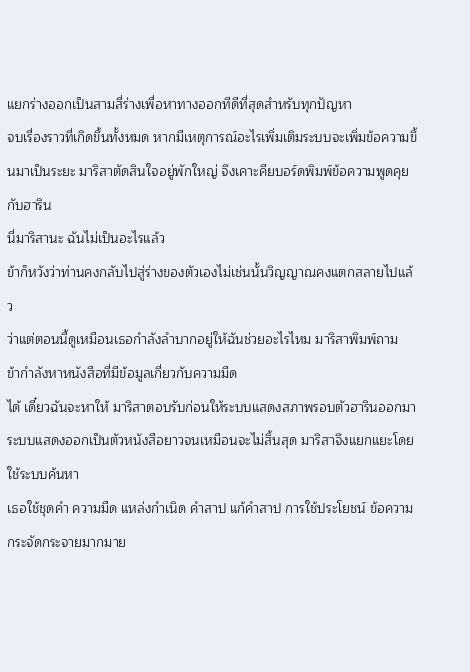แยกร่างออกเป็นสามสี่ร่างเพื่อหาทางออกทีดีที่สุดสำหรับทุกปัญหา
จบเรื่องราวที่เกิดขึ้นทั้งหมด หากมีเหตุการณ์อะไรเพิ่มเติมระบบจะเพิ่มข้อความขึ้นมาเป็นระยะ มาริสาตัดสินใจอยู่พักใหญ่ จึงเคาะคียบอร์ดพิมพ์ข้อความพูดคุยกับฮาริน
นี่มาริสานะ ฉันไม่เป็นอะไรแล้ว
ข้าก็หวังว่าท่านคงกลับไปสู่ร่างของตัวเองไม่เช่นนั้นวิญญาณคงแตกสลายไปแล้ว
ว่าแต่ตอนนี้ดูเหมือนเธอกำลังลำบากอยู่ให้ฉันช่วยอะไรไหม มาริสาพิมพ์ถาม
ข้ากำลังหาหนังสือที่มีข้อมูลเกี่ยวกับความมืด
ได้ เดี๋ยวฉันจะหาให้ มาริสาตอบรับก่อนให้ระบบแสดงสภาพรอบตัวฮารินออกมา ระบบแสดงออกเป็นตัวหนังสือยาวจนเหมือนจะไม่สิ้นสุด มาริสาจึงแยกแยะโดยใช้ระบบค้นหา
เธอใช้ชุดคำ ความมืด แหล่งกำเนิด คำสาป แก้คำสาป การใช้ประโยชน์ ข้อความกระจัดกระจายมากมาย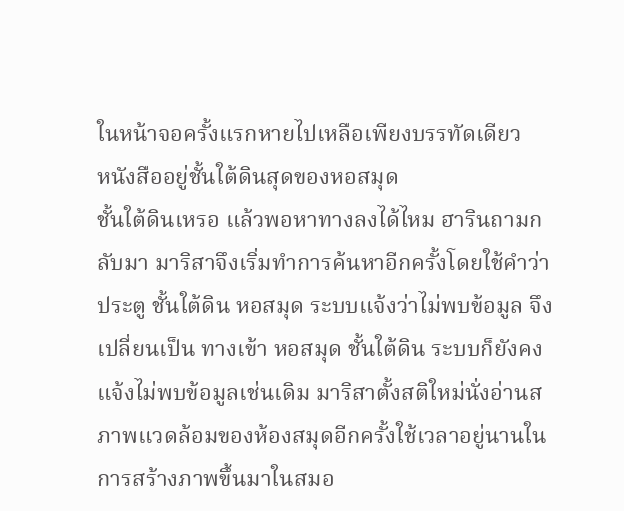ในหน้าจอครั้งแรกหายไปเหลือเพียงบรรทัดเดียว
หนังสืออยู่ชั้นใต้ดินสุดของหอสมุด
ชั้นใต้ดินเหรอ แล้วพอหาทางลงได้ไหม ฮารินถามกลับมา มาริสาจึงเริ่มทำการค้นหาอีกครั้งโดยใช้คำว่า ประตู ชั้นใต้ดิน หอสมุด ระบบแจ้งว่าไม่พบข้อมูล จึงเปลี่ยนเป็น ทางเข้า หอสมุด ชั้นใต้ดิน ระบบก็ยังคงแจ้งไม่พบข้อมูลเช่นเดิม มาริสาตั้งสติใหม่นั่งอ่านสภาพแวดล้อมของห้องสมุดอีกครั้งใช้เวลาอยู่นานในการสร้างภาพขึ้นมาในสมอ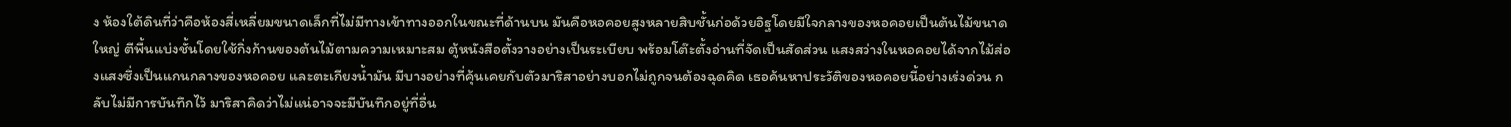ง ห้องใต้ดินที่ว่าคือห้องสี่เหลี่ยมขนาดเล็กที่ไม่มีทางเข้าทางออกในขณะที่ด้านบน มันคือหอคอยสูงหลายสิบชั้นก่อด้วยอิฐโดยมีใจกลางของหอคอยเป็นต้นไม้ขนาดใหญ่ ตีพื้นแบ่งชั้นโดยใช้กิ่งก้านของต้นไม้ตามความเหมาะสม ตู้หนังสือตั้งวางอย่างเป็นระเบียบ พร้อมโต๊ะตั้งอ่านที่จัดเป็นสัดส่วน แสงสว่างในหอคอยได้จากไม้ส่องแสงซึ่งเป็นแกนกลางของหอคอย และตะเกียงน้ำมัน มีบางอย่างที่คุ้นเคยกับตัวมาริสาอย่างบอกไม่ถูกจนต้องฉุดคิด เธอค้นหาประวัติของหอคอยนี้อย่างเร่งด่วน กลับไม่มีการบันทึกไว้ มาริสาคิดว่าไม่แน่อาจจะมีบันทึกอยู่ที่อื่น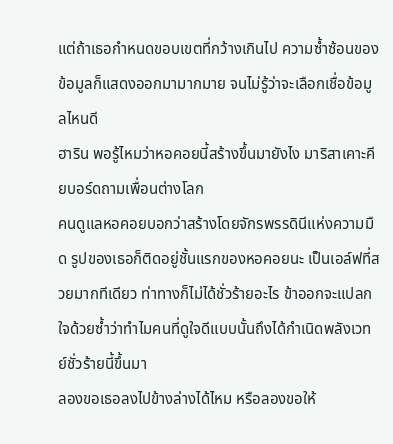แต่ถ้าเธอกำหนดขอบเขตที่กว้างเกินไป ความซ้ำซ้อนของข้อมูลก็แสดงออกมามากมาย จนไม่รู้ว่าจะเลือกเชื่อข้อมูลไหนดี
ฮาริน พอรู้ไหมว่าหอคอยนี้สร้างขึ้นมายังไง มาริสาเคาะคียบอร์ดถามเพื่อนต่างโลก
คนดูแลหอคอยบอกว่าสร้างโดยจักรพรรดินีแห่งความมืด รูปของเธอก็ติดอยู่ชั้นแรกของหอคอยนะ เป็นเอล์ฟที่สวยมากทีเดียว ท่าทางก็ไม่ได้ชั่วร้ายอะไร ข้าออกจะแปลกใจด้วยซ้ำว่าทำไมคนที่ดูใจดีแบบนั้นถึงได้กำเนิดพลังเวทย์ชั่วร้ายนี้ขึ้นมา
ลองขอเธอลงไปข้างล่างได้ไหม หรือลองขอให้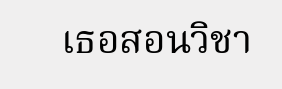เธอสอนวิชา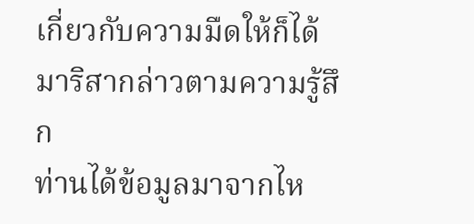เกี่ยวกับความมืดให้ก็ได้ มาริสากล่าวตามความรู้สึก
ท่านได้ข้อมูลมาจากไห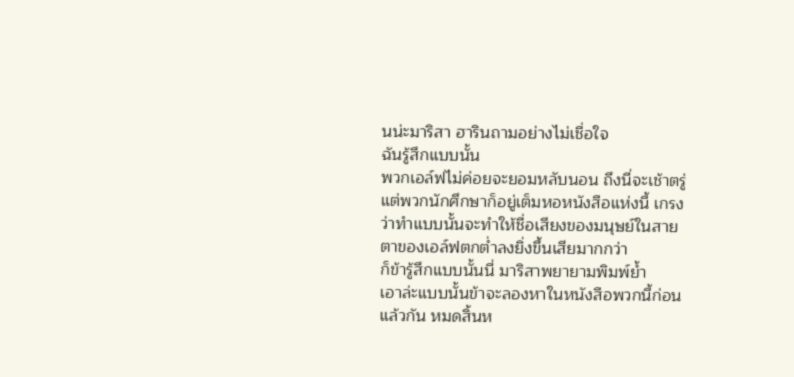นน่ะมาริสา ฮารินถามอย่างไม่เชื่อใจ
ฉันรู้สึกแบบนั้น
พวกเอล์ฟไม่ค่อยจะยอมหลับนอน ถึงนี่จะเช้าตรู่แต่พวกนักศึกษาก็อยู่เต็มหอหนังสือแห่งนี้ เกรงว่าทำแบบนั้นจะทำให้ชื่อเสียงของมนุษย์ในสายตาของเอล์ฟตกต่ำลงยิ่งขึ้นเสียมากกว่า
ก็ข้ารู้สึกแบบนั้นนี่ มาริสาพยายามพิมพ์ย้ำ
เอาล่ะแบบนั้นข้าจะลองหาในหนังสือพวกนี้ก่อนแล้วกัน หมดสิ้นห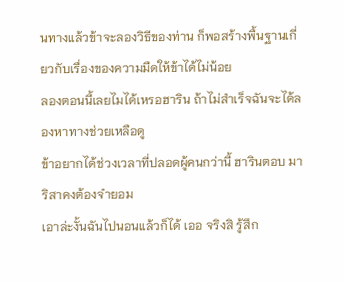นทางแล้วข้าจะลองวิธีของท่าน ก็พอสร้างพื้นฐานเกี่ยวกับเรื่องของความมืดให้ข้าได้ไม่น้อย
ลองตอนนี้เลยไมได้เหรอฮาริน ถ้าไม่สำเร็จฉันจะได้ลองหาทางช่วยเหลือดู
ข้าอยากได้ช่วงเวลาที่ปลอดผู้คนกว่านี้ ฮารินตอบ มาริสาคงต้องจำยอม
เอาล่ะงั้นฉันไปนอนแล้วก็ได้ เออ จริงสิ รู้สึก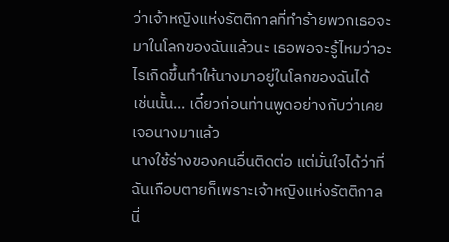ว่าเจ้าหญิงแห่งรัตติกาลที่ทำร้ายพวกเธอจะมาในโลกของฉันแล้วนะ เธอพอจะรู้ไหมว่าอะไรเกิดขึ้นทำให้นางมาอยู่ในโลกของฉันได้
เช่นนั้น... เดี๋ยวก่อนท่านพูดอย่างกับว่าเคยเจอนางมาแล้ว
นางใช้ร่างของคนอื่นติดต่อ แต่มั่นใจได้ว่าที่ฉันเกือบตายก็เพราะเจ้าหญิงแห่งรัตติกาลนี่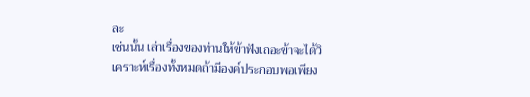ละ
เช่นนั้น เล่าเรื่องของท่านให้ข้าฟังเถอะข้าจะได้วิเคราะห์เรื่องทั้งหมดถ้ามีองค์ประกอบพอเพียง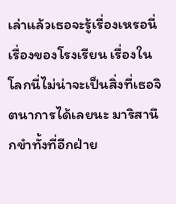เล่าแล้วเธอจะรู้เรื่องเหรอนี่ เรื่องของโรงเรียน เรื่องในโลกนี่ไม่น่าจะเป็นสิ่งที่เธอจิตนาการได้เลยนะ มาริสานึกขำทั้งที่อีกฝ่าย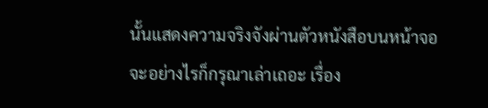นั้นแสดงความจริงจังผ่านตัวหนังสือบนหน้าจอ
จะอย่างไรก็กรุณาเล่าเถอะ เรื่อง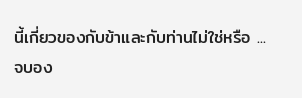นี้เกี่ยวของกับข้าและกับท่านไม่ใช่หรือ ...
จบอง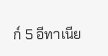ก์ 5 อีทาเนีย